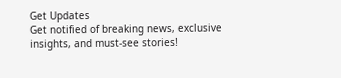Get Updates
Get notified of breaking news, exclusive insights, and must-see stories!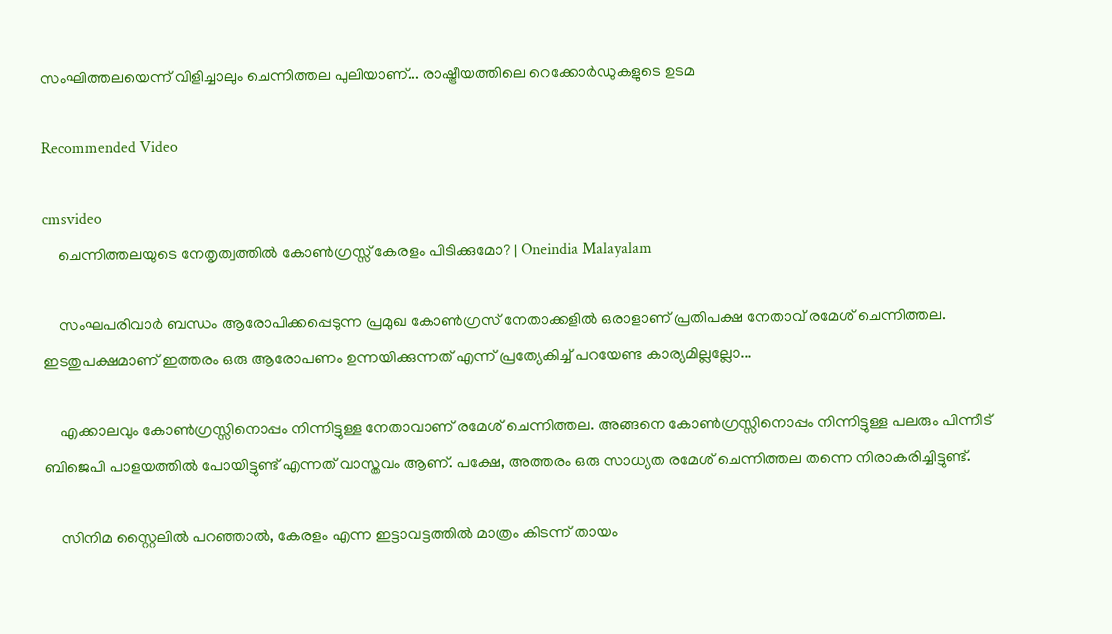സംഘിത്തലയെന്ന് വിളിച്ചാലും ചെന്നിത്തല പുലിയാണ്... രാഷ്ട്രീയത്തിലെ റെക്കോർഡുകളുടെ ഉടമ

Recommended Video

cmsvideo
    ചെന്നിത്തലയുടെ നേതൃത്വത്തിൽ കോൺഗ്രസ്സ് കേരളം പിടിക്കുമോ? | Oneindia Malayalam

    സംഘപരിവാര്‍ ബന്ധം ആരോപിക്കപ്പെടുന്ന പ്രമുഖ കോണ്‍ഗ്രസ് നേതാക്കളില്‍ ഒരാളാണ് പ്രതിപക്ഷ നേതാവ് രമേശ് ചെന്നിത്തല. ഇടതുപക്ഷമാണ് ഇത്തരം ഒരു ആരോപണം ഉന്നയിക്കുന്നത് എന്ന് പ്രത്യേകിച്ച് പറയേണ്ട കാര്യമില്ലല്ലോ...

    എക്കാലവും കോണ്‍ഗ്രസ്സിനൊപ്പം നിന്നിട്ടുള്ള നേതാവാണ് രമേശ് ചെന്നിത്തല. അങ്ങനെ കോണ്‍ഗ്രസ്സിനൊപ്പം നിന്നിട്ടുള്ള പലരും പിന്നീട് ബിജെപി പാളയത്തില്‍ പോയിട്ടുണ്ട് എന്നത് വാസ്തവം ആണ്. പക്ഷേ, അത്തരം ഒരു സാധ്യത രമേശ് ചെന്നിത്തല തന്നെ നിരാകരിച്ചിട്ടുണ്ട്.

    സിനിമ സ്റ്റൈലില്‍ പറഞ്ഞാല്‍, കേരളം എന്ന ഇട്ടാവട്ടത്തില്‍ മാത്രം കിടന്ന് തായം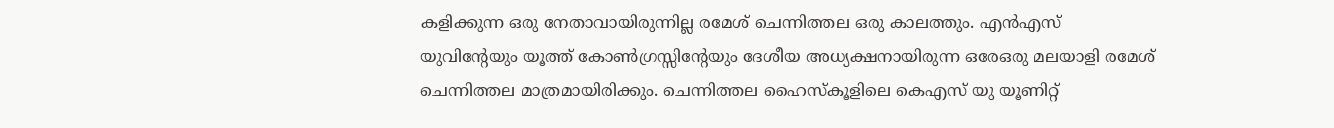കളിക്കുന്ന ഒരു നേതാവായിരുന്നില്ല രമേശ് ചെന്നിത്തല ഒരു കാലത്തും. എന്‍എസ് യുവിന്റേയും യൂത്ത് കോണ്‍ഗ്രസ്സിന്റേയും ദേശീയ അധ്യക്ഷനായിരുന്ന ഒരേഒരു മലയാളി രമേശ് ചെന്നിത്തല മാത്രമായിരിക്കും. ചെന്നിത്തല ഹൈസ്‌കൂളിലെ കെഎസ് യു യൂണിറ്റ്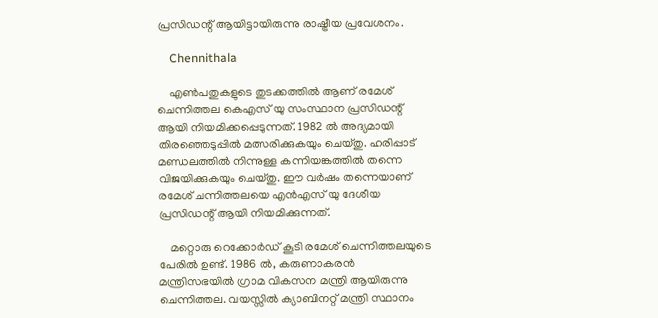പ്രസിഡന്റ് ആയിട്ടായിരുന്നു രാഷ്ട്രീയ പ്രവേശനം.

    Chennithala

    എണ്‍പതുകളുടെ തുടക്കത്തില്‍ ആണ് രമേശ് ചെന്നിത്തല കെഎസ് യു സംസ്ഥാന പ്രസിഡന്റ് ആയി നിയമിക്കപ്പെടുന്നത്. 1982 ല്‍ അദ്യമായി തിരഞ്ഞെടുപ്പില്‍ മത്സരിക്കുകയും ചെയ്തു. ഹരിപ്പാട് മണ്ഡലത്തില്‍ നിന്നുള്ള കന്നിയങ്കത്തില്‍ തന്നെ വിജയിക്കുകയും ചെയ്തു. ഈ വര്‍ഷം തന്നെയാണ് രമേശ് ചന്നിത്തലയെ എന്‍എസ് യു ദേശീയ പ്രസിഡന്റ് ആയി നിയമിക്കുന്നത്.

    മറ്റൊരു റെക്കോര്‍ഡ് കൂടി രമേശ് ചെന്നിത്തലയുടെ പേരില്‍ ഉണ്ട്. 1986 ല്‍, കരുണാകരന്‍ മന്ത്രിസഭയില്‍ ഗ്രാമ വികസന മന്ത്രി ആയിരുന്നു ചെന്നിത്തല. വയസ്സില്‍ ക്യാബിനറ്റ് മന്ത്രി സ്ഥാനം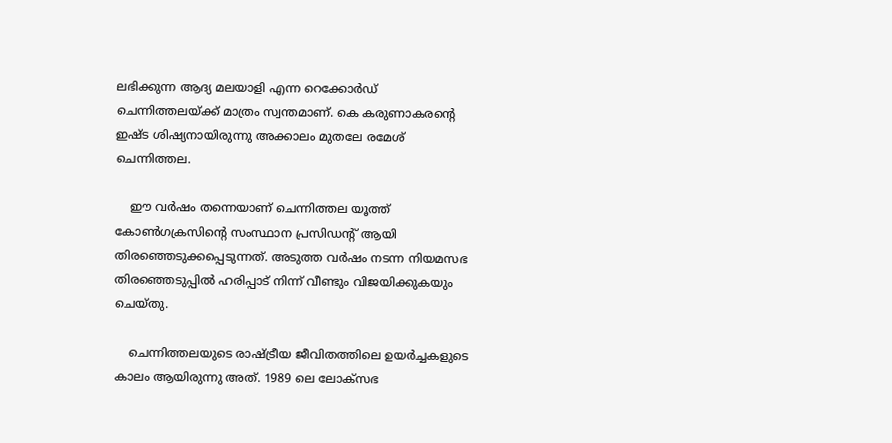ലഭിക്കുന്ന ആദ്യ മലയാളി എന്ന റെക്കോര്‍ഡ് ചെന്നിത്തലയ്ക്ക് മാത്രം സ്വന്തമാണ്. കെ കരുണാകരന്റെ ഇഷ്ട ശിഷ്യനായിരുന്നു അക്കാലം മുതലേ രമേശ് ചെന്നിത്തല.

    ഈ വര്‍ഷം തന്നെയാണ് ചെന്നിത്തല യൂത്ത് കോണ്‍ഗക്രസിന്റെ സംസ്ഥാന പ്രസിഡന്റ് ആയി തിരഞ്ഞെടുക്കപ്പെടുന്നത്. അടുത്ത വര്‍ഷം നടന്ന നിയമസഭ തിരഞ്ഞെടുപ്പില്‍ ഹരിപ്പാട് നിന്ന് വീണ്ടും വിജയിക്കുകയും ചെയ്തു.

    ചെന്നിത്തലയുടെ രാഷ്ട്രീയ ജീവിതത്തിലെ ഉയര്‍ച്ചകളുടെ കാലം ആയിരുന്നു അത്. 1989 ലെ ലോക്‌സഭ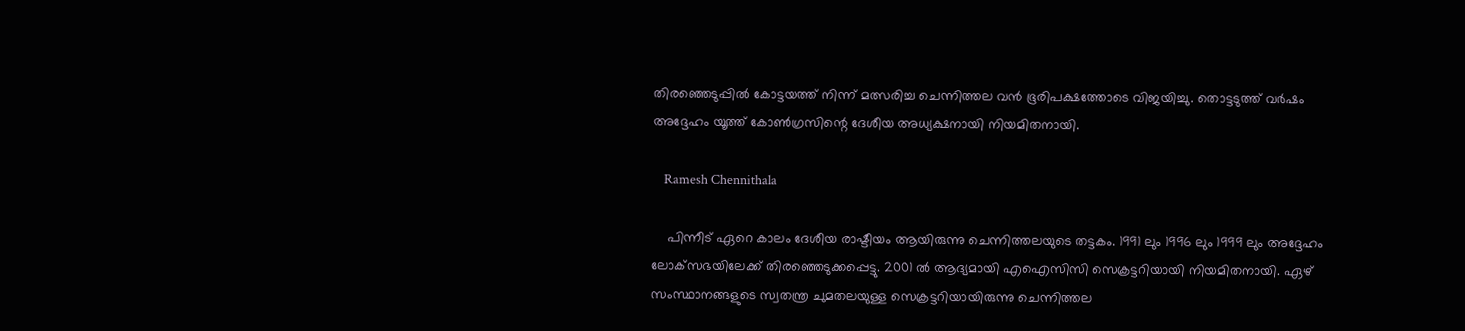തിരഞ്ഞെടുപ്പില്‍ കോട്ടയത്ത് നിന്ന് മത്സരിച്ച ചെന്നിത്തല വന്‍ ഭൂരിപക്ഷത്തോടെ വിജയിച്ചു. തൊട്ടടുത്ത് വര്‍ഷം അദ്ദേഹം യൂത്ത് കോണ്‍ഗ്രസിന്റെ ദേശീയ അധ്യക്ഷനായി നിയമിതനായി.

    Ramesh Chennithala

    പിന്നീട് ഏറെ കാലം ദേശീയ രാഷ്ടീയം ആയിരുന്നു ചെന്നിത്തലയുടെ തട്ടകം. 1991 ലും 1996 ലും 1999 ലും അദ്ദേഹം ലോക്‌സഭയിലേക്ക് തിരഞ്ഞെടുക്കപ്പെട്ടു. 2001 ല്‍ ആദ്യമായി എഐസിസി സെക്രട്ടറിയായി നിയമിതനായി. ഏഴ് സംസ്ഥാനങ്ങളുടെ സ്വതന്ത്ര ചുമതലയുള്ള സെക്രട്ടറിയായിരുന്നു ചെന്നിത്തല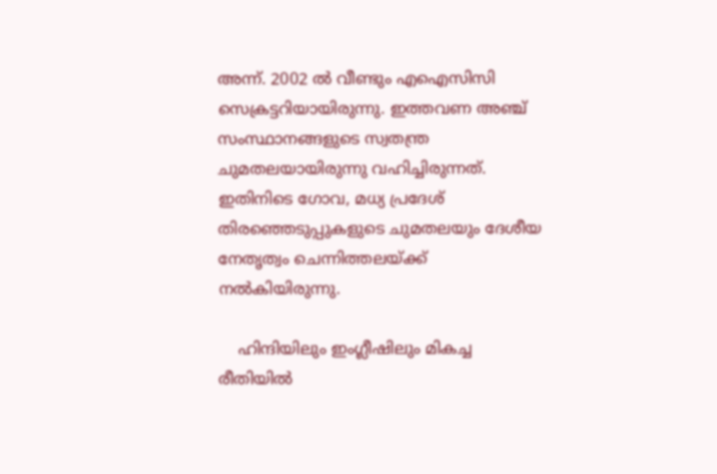അന്ന്. 2002 ല്‍ വീണ്ടും എഐസിസി സെക്രട്ടറിയായിരുന്നു. ഇത്തവണ അഞ്ച് സംസ്ഥാനങ്ങളുടെ സ്വതന്ത്ര ചുമതലയായിരുന്നു വഹിച്ചിരുന്നത്. ഇതിനിടെ ഗോവ, മധ്യ പ്രദേശ് തിരഞ്ഞെടുപ്പുകളുടെ ചുമതലയും ദേശീയ നേതൃത്വം ചെന്നിത്തലയ്ക്ക് നല്‍കിയിരുന്നു.

    ഹിന്ദിയിലും ഇംഗ്ലീഷിലും മികച്ച രീതിയില്‍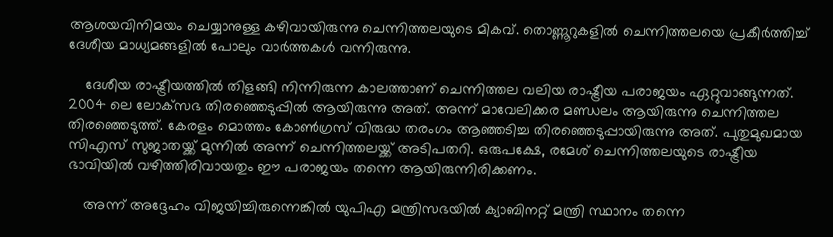ആശയവിനിമയം ചെയ്യാനുള്ള കഴിവായിരുന്നു ചെന്നിത്തലയുടെ മികവ്. തൊണ്ണൂറുകളില്‍ ചെന്നിത്തലയെ പ്രകീര്‍ത്തിച്ച് ദേശീയ മാധ്യമങ്ങളില്‍ പോലും വാര്‍ത്തകള്‍ വന്നിരുന്നു.

    ദേശീയ രാഷ്ട്രീയത്തില്‍ തിളങ്ങി നിന്നിരുന്ന കാലത്താണ് ചെന്നിത്തല വലിയ രാഷ്ട്രീയ പരാജയം ഏറ്റുവാങ്ങുന്നത്. 2004 ലെ ലോക്‌സഭ തിരഞ്ഞെടുപ്പില്‍ ആയിരുന്നു അത്. അന്ന് മാവേലിക്കര മണ്ഡലം ആയിരുന്നു ചെന്നിത്തല തിരഞ്ഞെടുത്ത്. കേരളം മൊത്തം കോണ്‍ഗ്രസ് വിരുദ്ധ തരംഗം ആഞ്ഞടിച്ച തിരഞ്ഞെടുപ്പായിരുന്നു അത്. പുതുമുഖമായ സിഎസ് സുജാതയ്ക്ക് മുന്നില്‍ അന്ന് ചെന്നിത്തലയ്ക്ക് അടിപതറി. ഒരുപക്ഷേ, രമേശ് ചെന്നിത്തലയുടെ രാഷ്ട്രീയ ഭാവിയില്‍ വഴിത്തിരിവായതും ഈ പരാജയം തന്നെ ആയിരുന്നിരിക്കണം.

    അന്ന് അദ്ദേഹം വിജയിച്ചിരുന്നെങ്കില്‍ യുപിഎ മന്ത്രിസഭയില്‍ ക്യാബിനറ്റ് മന്ത്രി സ്ഥാനം തന്നെ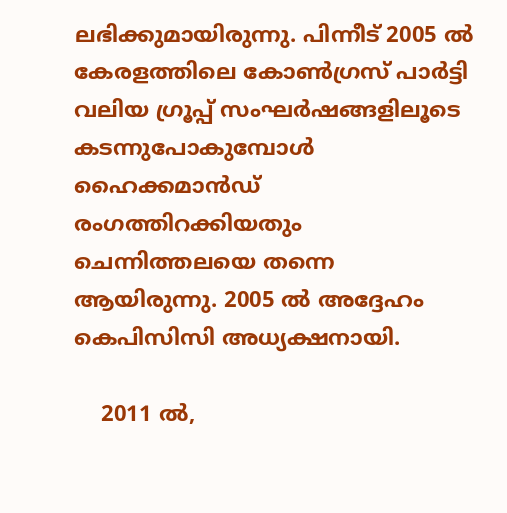ലഭിക്കുമായിരുന്നു. പിന്നീട് 2005 ല്‍ കേരളത്തിലെ കോണ്‍ഗ്രസ് പാര്‍ട്ടി വലിയ ഗ്രൂപ്പ് സംഘര്‍ഷങ്ങളിലൂടെ കടന്നുപോകുമ്പോള്‍ ഹൈക്കമാന്‍ഡ് രംഗത്തിറക്കിയതും ചെന്നിത്തലയെ തന്നെ ആയിരുന്നു. 2005 ല്‍ അദ്ദേഹം കെപിസിസി അധ്യക്ഷനായി.

    2011 ല്‍,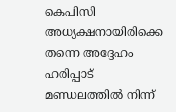കെപിസി അധ്യക്ഷനായിരിക്കെ തന്നെ അദ്ദേഹം ഹരിപ്പാട് മണ്ഡലത്തില്‍ നിന്ന്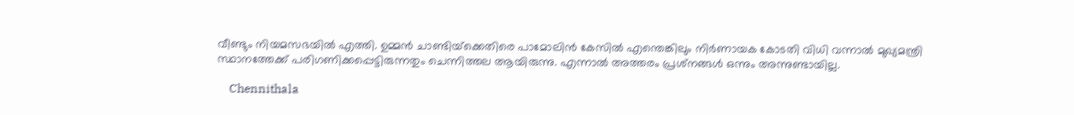വീണ്ടും നിയമസഭയില്‍ എത്തി. ഉമ്മന്‍ ചാണ്ടിയ്‌ക്കെതിരെ പാമോലിന്‍ കേസില്‍ എന്തെങ്കിലും നിര്‍ണായക കോടതി വിധി വന്നാല്‍ മുഖ്യമന്ത്രി സ്ഥാനത്തേക്ക് പരിഗണിക്കപ്പെട്ടിരുന്നതും ചെന്നിത്തല ആയിരുന്നു. എന്നാല്‍ അത്തരം പ്രശ്‌നങ്ങള്‍ ഒന്നും അന്നുണ്ടായില്ല.

    Chennithala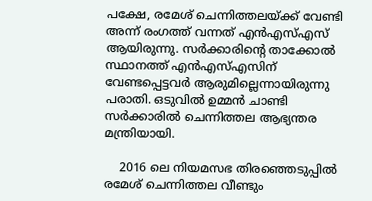പക്ഷേ, രമേശ് ചെന്നിത്തലയ്ക്ക് വേണ്ടി അന്ന് രംഗത്ത് വന്നത് എന്‍എസ്എസ് ആയിരുന്നു. സര്‍ക്കാരിന്റെ താക്കോല്‍ സ്ഥാനത്ത് എന്‍എസ്എസിന് വേണ്ടപ്പെട്ടവര്‍ ആരുമില്ലെന്നായിരുന്നു പരാതി. ഒടുവില്‍ ഉമ്മന്‍ ചാണ്ടി സര്‍ക്കാരില്‍ ചെന്നിത്തല ആഭ്യന്തര മന്ത്രിയായി.

    2016 ലെ നിയമസഭ തിരഞ്ഞെടുപ്പില്‍ രമേശ് ചെന്നിത്തല വീണ്ടും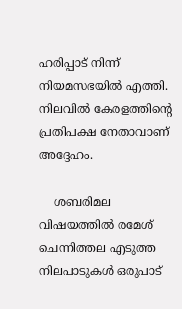ഹരിപ്പാട് നിന്ന് നിയമസഭയില്‍ എത്തി. നിലവില്‍ കേരളത്തിന്റെ പ്രതിപക്ഷ നേതാവാണ് അദ്ദേഹം.

    ശബരിമല വിഷയത്തില്‍ രമേശ് ചെന്നിത്തല എടുത്ത നിലപാടുകള്‍ ഒരുപാട്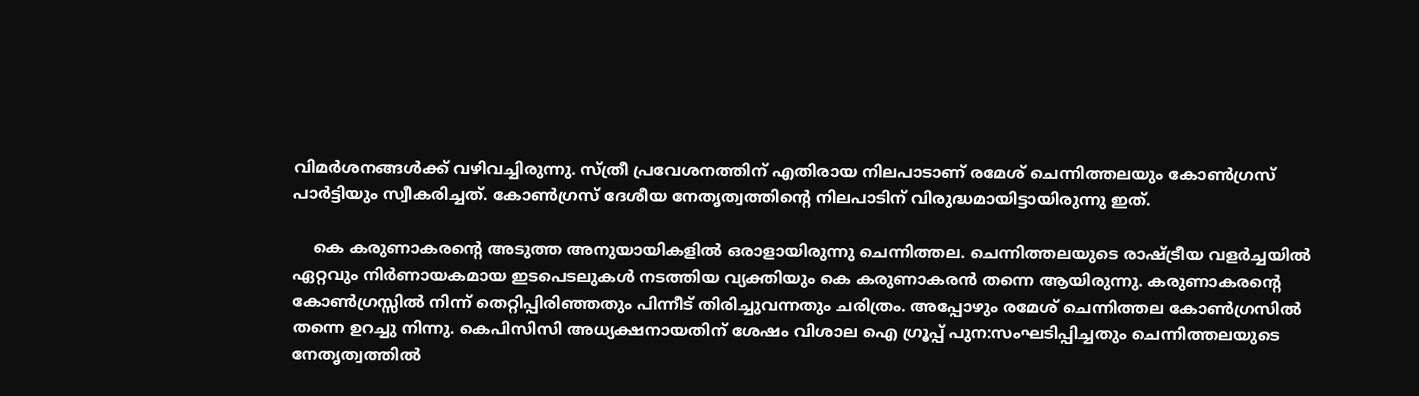വിമര്‍ശനങ്ങള്‍ക്ക് വഴിവച്ചിരുന്നു. സ്ത്രീ പ്രവേശനത്തിന് എതിരായ നിലപാടാണ് രമേശ് ചെന്നിത്തലയും കോണ്‍ഗ്രസ് പാര്‍ട്ടിയും സ്വീകരിച്ചത്. കോണ്‍ഗ്രസ് ദേശീയ നേതൃത്വത്തിന്റെ നിലപാടിന് വിരുദ്ധമായിട്ടായിരുന്നു ഇത്.

    കെ കരുണാകരന്റെ അടുത്ത അനുയായികളില്‍ ഒരാളായിരുന്നു ചെന്നിത്തല. ചെന്നിത്തലയുടെ രാഷ്ട്രീയ വളര്‍ച്ചയില്‍ ഏറ്റവും നിര്‍ണായകമായ ഇടപെടലുകള്‍ നടത്തിയ വ്യക്തിയും കെ കരുണാകരന്‍ തന്നെ ആയിരുന്നു. കരുണാകരന്റെ കോണ്‍ഗ്രസ്സില്‍ നിന്ന് തെറ്റിപ്പിരിഞ്ഞതും പിന്നീട് തിരിച്ചുവന്നതും ചരിത്രം. അപ്പോഴും രമേശ് ചെന്നിത്തല കോണ്‍ഗ്രസില്‍ തന്നെ ഉറച്ചു നിന്നു. കെപിസിസി അധ്യക്ഷനായതിന് ശേഷം വിശാല ഐ ഗ്രൂപ്പ് പുന:സംഘടിപ്പിച്ചതും ചെന്നിത്തലയുടെ നേതൃത്വത്തില്‍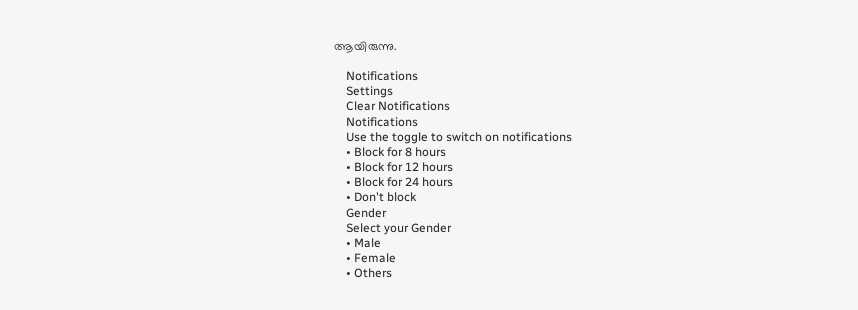ആയിരുന്നു.

    Notifications
    Settings
    Clear Notifications
    Notifications
    Use the toggle to switch on notifications
    • Block for 8 hours
    • Block for 12 hours
    • Block for 24 hours
    • Don't block
    Gender
    Select your Gender
    • Male
    • Female
    • Others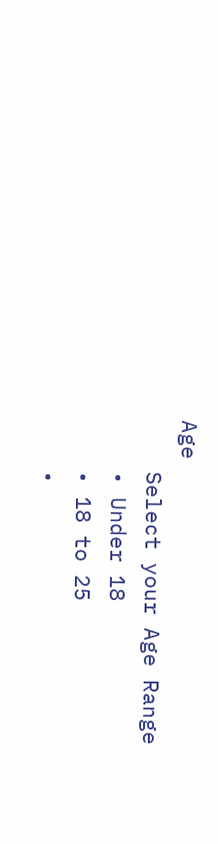Age
    Select your Age Range
    • Under 18
    • 18 to 25
    •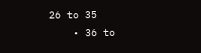26 to 35
    • 36 to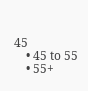45
    • 45 to 55
    • 55+